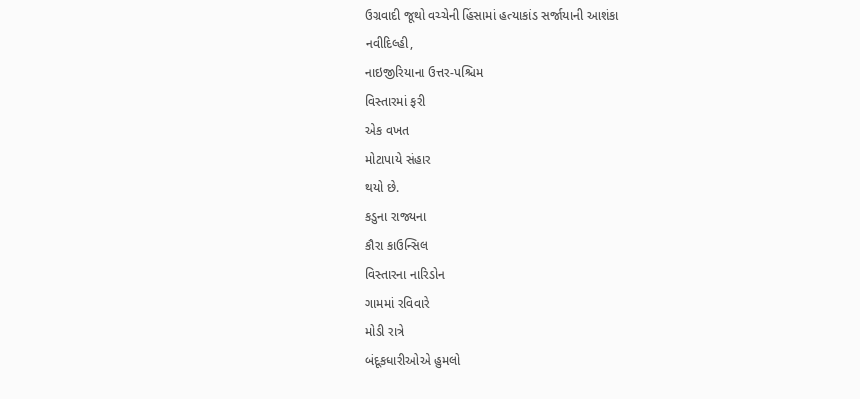ઉગ્રવાદી જૂથો વચ્ચેની હિંસામાં હત્યાકાંડ સર્જાયાની આશંકા
નવીદિલ્હી,
નાઇજીરિયાના ઉત્તર-પશ્ચિમ
વિસ્તારમાં ફરી
એક વખત
મોટાપાયે સંહાર
થયો છે.
કડુના રાજ્યના
કૌરા કાઉન્સિલ
વિસ્તારના નારિડોન
ગામમાં રવિવારે
મોડી રાત્રે
બંદૂકધારીઓએ હુમલો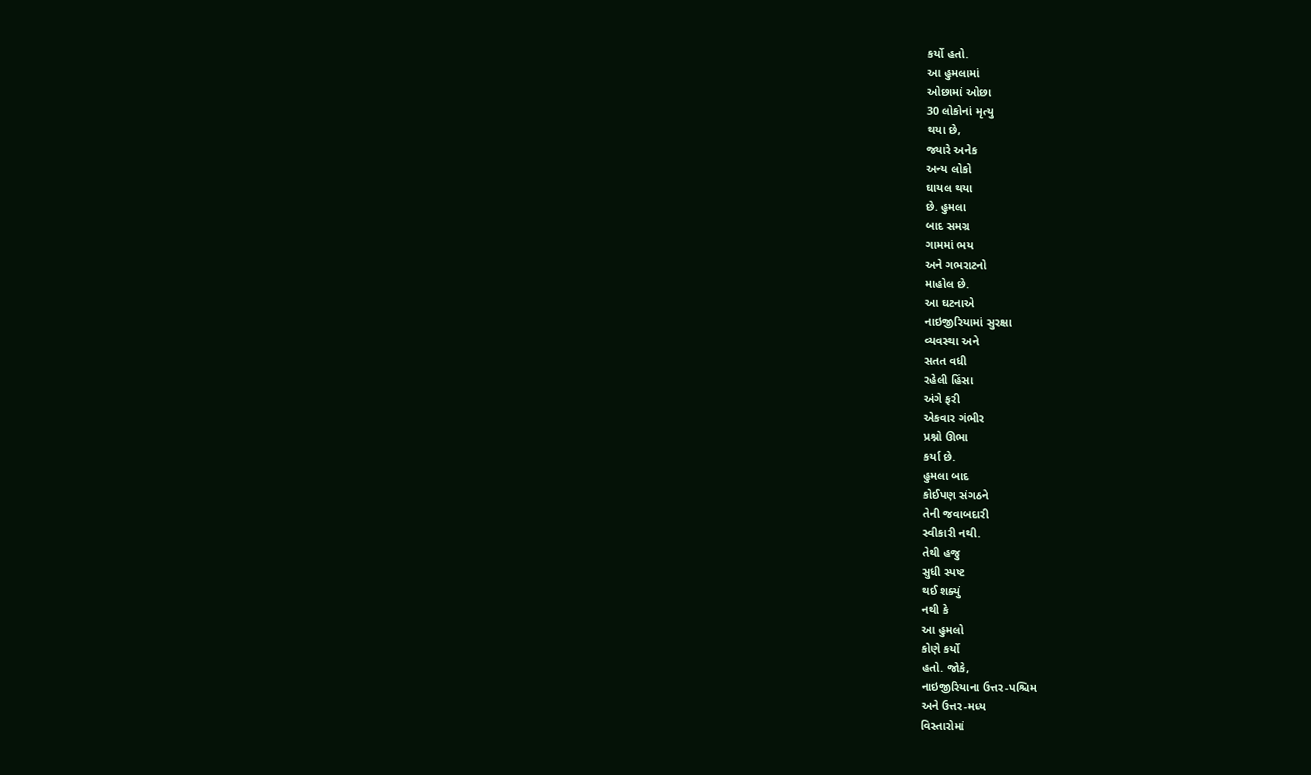કર્યો હતો.
આ હુમલામાં
ઓછામાં ઓછા
30 લોકોનાં મૃત્યુ
થયા છે,
જ્યારે અનેક
અન્ય લોકો
ઘાયલ થયા
છે. હુમલા
બાદ સમગ્ર
ગામમાં ભય
અને ગભરાટનો
માહોલ છે.
આ ઘટનાએ
નાઇજીરિયામાં સુરક્ષા
વ્યવસ્થા અને
સતત વધી
રહેલી હિંસા
અંગે ફરી
એકવાર ગંભીર
પ્રશ્નો ઊભા
કર્યા છે.
હુમલા બાદ
કોઈપણ સંગઠને
તેની જવાબદારી
સ્વીકારી નથી.
તેથી હજુ
સુધી સ્પષ્ટ
થઈ શક્યું
નથી કે
આ હુમલો
કોણે કર્યો
હતો. જોકે,
નાઇજીરિયાના ઉત્તર-પશ્ચિમ
અને ઉત્તર-મધ્ય
વિસ્તારોમાં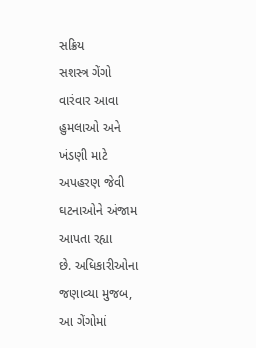સક્રિય
સશસ્ત્ર ગેંગો
વારંવાર આવા
હુમલાઓ અને
ખંડણી માટે
અપહરણ જેવી
ઘટનાઓને અંજામ
આપતા રહ્યા
છે. અધિકારીઓના
જણાવ્યા મુજબ,
આ ગેંગોમાં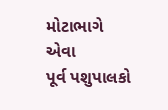મોટાભાગે એવા
પૂર્વ પશુપાલકો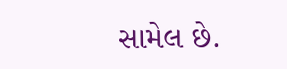સામેલ છે.